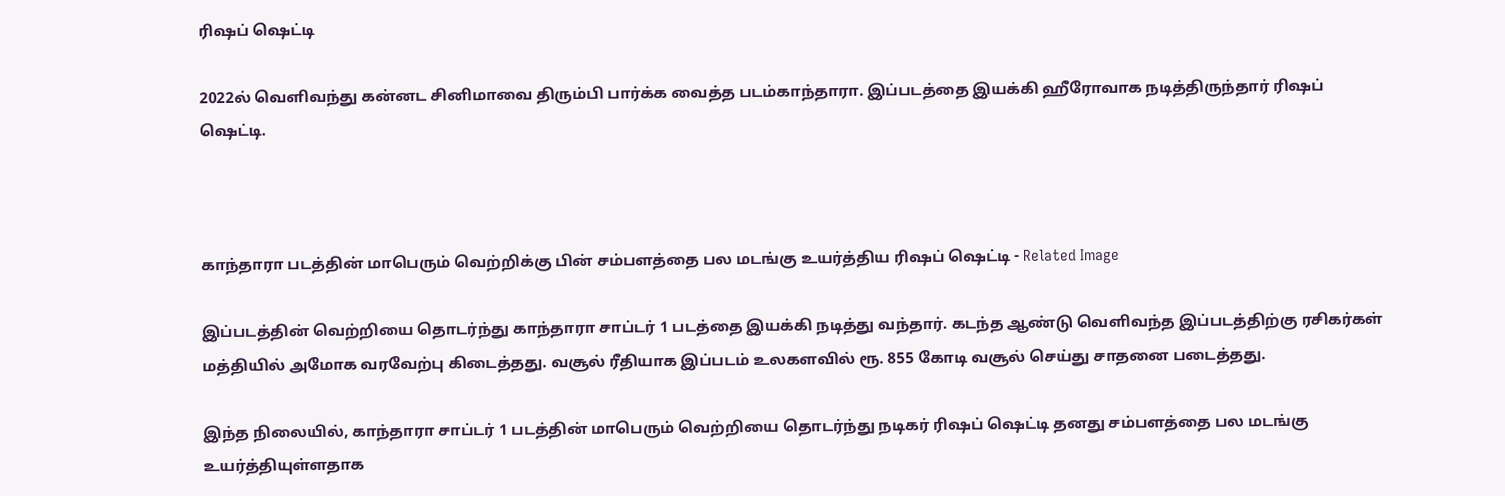ரிஷப் ஷெட்டி

2022ல் வெளிவந்து கன்னட சினிமாவை திரும்பி பார்க்க வைத்த படம்காந்தாரா. இப்படத்தை இயக்கி ஹீரோவாக நடித்திருந்தார் ரிஷப் ஷெட்டி.



காந்தாரா படத்தின் மாபெரும் வெற்றிக்கு பின் சம்பளத்தை பல மடங்கு உயர்த்திய ரிஷப் ஷெட்டி - Related Image

இப்படத்தின் வெற்றியை தொடர்ந்து காந்தாரா சாப்டர் 1 படத்தை இயக்கி நடித்து வந்தார். கடந்த ஆண்டு வெளிவந்த இப்படத்திற்கு ரசிகர்கள் மத்தியில் அமோக வரவேற்பு கிடைத்தது. வசூல் ரீதியாக இப்படம் உலகளவில் ரூ. 855 கோடி வசூல் செய்து சாதனை படைத்தது.

இந்த நிலையில், காந்தாரா சாப்டர் 1 படத்தின் மாபெரும் வெற்றியை தொடர்ந்து நடிகர் ரிஷப் ஷெட்டி தனது சம்பளத்தை பல மடங்கு உயர்த்தியுள்ளதாக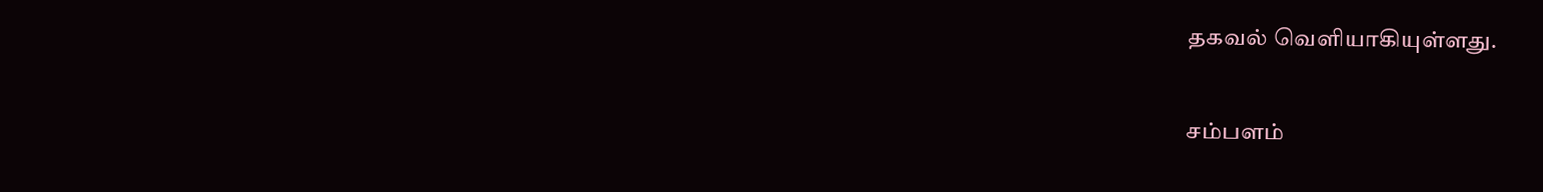தகவல் வெளியாகியுள்ளது.

சம்பளம்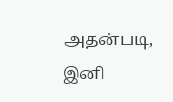அதன்படி, இனி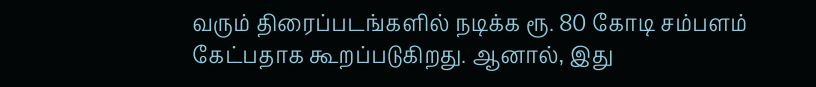வரும் திரைப்படங்களில் நடிக்க ரூ. 80 கோடி சம்பளம் கேட்பதாக கூறப்படுகிறது. ஆனால், இது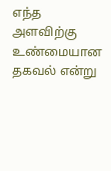எந்த அளவிற்கு உண்மையான தகவல் என்று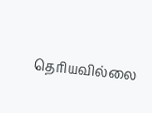தெரியவில்லை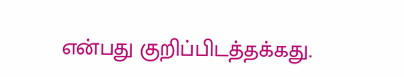என்பது குறிப்பிடத்தக்கது.